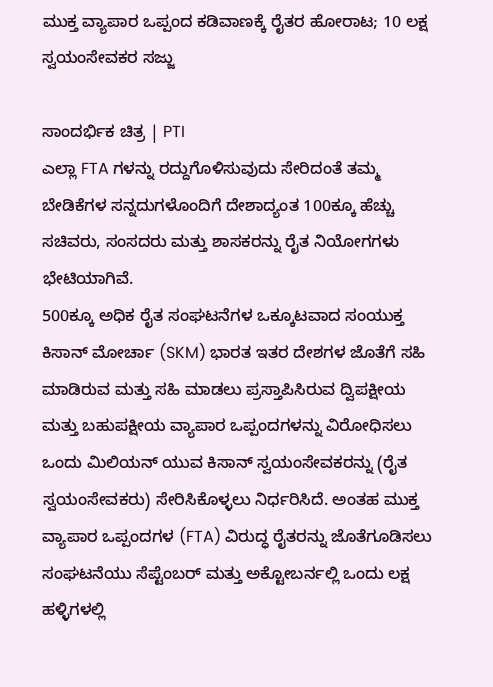ಮುಕ್ತ ವ್ಯಾಪಾರ ಒಪ್ಪಂದ ಕಡಿವಾಣಕ್ಕೆ ರೈತರ ಹೋರಾಟ; 10 ಲಕ್ಷ ಸ್ವಯಂಸೇವಕರ ಸಜ್ಜು

ಸಾಂದರ್ಭಿಕ ಚಿತ್ರ | PTI
ಎಲ್ಲಾ FTA ಗಳನ್ನು ರದ್ದುಗೊಳಿಸುವುದು ಸೇರಿದಂತೆ ತಮ್ಮ ಬೇಡಿಕೆಗಳ ಸನ್ನದುಗಳೊಂದಿಗೆ ದೇಶಾದ್ಯಂತ 100ಕ್ಕೂ ಹೆಚ್ಚು ಸಚಿವರು, ಸಂಸದರು ಮತ್ತು ಶಾಸಕರನ್ನು ರೈತ ನಿಯೋಗಗಳು ಭೇಟಿಯಾಗಿವೆ.
500ಕ್ಕೂ ಅಧಿಕ ರೈತ ಸಂಘಟನೆಗಳ ಒಕ್ಕೂಟವಾದ ಸಂಯುಕ್ತ ಕಿಸಾನ್ ಮೋರ್ಚಾ (SKM) ಭಾರತ ಇತರ ದೇಶಗಳ ಜೊತೆಗೆ ಸಹಿ ಮಾಡಿರುವ ಮತ್ತು ಸಹಿ ಮಾಡಲು ಪ್ರಸ್ತಾಪಿಸಿರುವ ದ್ವಿಪಕ್ಷೀಯ ಮತ್ತು ಬಹುಪಕ್ಷೀಯ ವ್ಯಾಪಾರ ಒಪ್ಪಂದಗಳನ್ನು ವಿರೋಧಿಸಲು ಒಂದು ಮಿಲಿಯನ್ ಯುವ ಕಿಸಾನ್ ಸ್ವಯಂಸೇವಕರನ್ನು (ರೈತ ಸ್ವಯಂಸೇವಕರು) ಸೇರಿಸಿಕೊಳ್ಳಲು ನಿರ್ಧರಿಸಿದೆ. ಅಂತಹ ಮುಕ್ತ ವ್ಯಾಪಾರ ಒಪ್ಪಂದಗಳ (FTA) ವಿರುದ್ಧ ರೈತರನ್ನು ಜೊತೆಗೂಡಿಸಲು ಸಂಘಟನೆಯು ಸೆಪ್ಟೆಂಬರ್ ಮತ್ತು ಅಕ್ಟೋಬರ್ನಲ್ಲಿ ಒಂದು ಲಕ್ಷ ಹಳ್ಳಿಗಳಲ್ಲಿ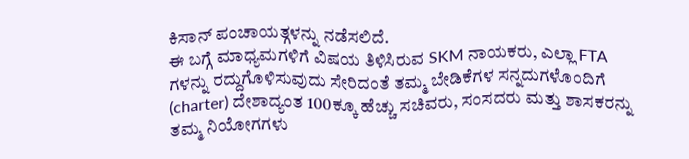ಕಿಸಾನ್ ಪಂಚಾಯತ್ಗಳನ್ನು ನಡೆಸಲಿದೆ.
ಈ ಬಗ್ಗೆ ಮಾಧ್ಯಮಗಳಿಗೆ ವಿಷಯ ತಿಳಿಸಿರುವ SKM ನಾಯಕರು, ಎಲ್ಲಾ FTA ಗಳನ್ನು ರದ್ದುಗೊಳಿಸುವುದು ಸೇರಿದಂತೆ ತಮ್ಮ ಬೇಡಿಕೆಗಳ ಸನ್ನದುಗಳೊಂದಿಗೆ (charter) ದೇಶಾದ್ಯಂತ 100ಕ್ಕೂ ಹೆಚ್ಚು ಸಚಿವರು, ಸಂಸದರು ಮತ್ತು ಶಾಸಕರನ್ನು ತಮ್ಮ ನಿಯೋಗಗಳು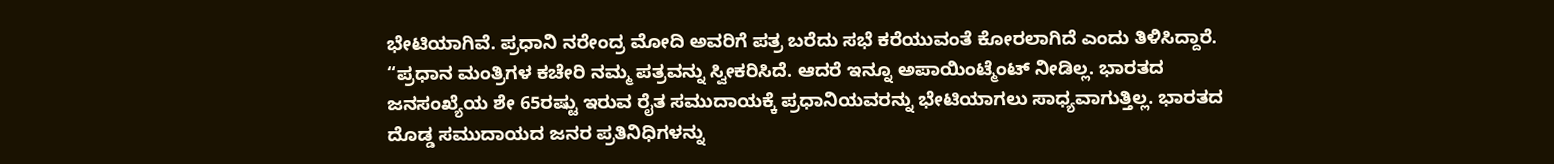ಭೇಟಿಯಾಗಿವೆ. ಪ್ರಧಾನಿ ನರೇಂದ್ರ ಮೋದಿ ಅವರಿಗೆ ಪತ್ರ ಬರೆದು ಸಭೆ ಕರೆಯುವಂತೆ ಕೋರಲಾಗಿದೆ ಎಂದು ತಿಳಿಸಿದ್ದಾರೆ.
“ಪ್ರಧಾನ ಮಂತ್ರಿಗಳ ಕಚೇರಿ ನಮ್ಮ ಪತ್ರವನ್ನು ಸ್ವೀಕರಿಸಿದೆ. ಆದರೆ ಇನ್ನೂ ಅಪಾಯಿಂಟ್ಮೆಂಟ್ ನೀಡಿಲ್ಲ. ಭಾರತದ ಜನಸಂಖ್ಯೆಯ ಶೇ 65ರಷ್ಟು ಇರುವ ರೈತ ಸಮುದಾಯಕ್ಕೆ ಪ್ರಧಾನಿಯವರನ್ನು ಭೇಟಿಯಾಗಲು ಸಾಧ್ಯವಾಗುತ್ತಿಲ್ಲ. ಭಾರತದ ದೊಡ್ಡ ಸಮುದಾಯದ ಜನರ ಪ್ರತಿನಿಧಿಗಳನ್ನು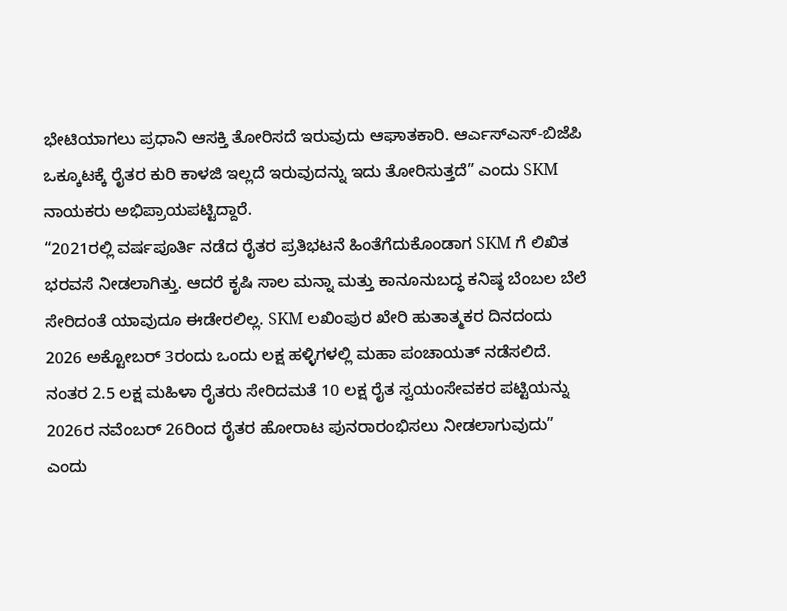ಭೇಟಿಯಾಗಲು ಪ್ರಧಾನಿ ಆಸಕ್ತಿ ತೋರಿಸದೆ ಇರುವುದು ಆಘಾತಕಾರಿ. ಆರ್ಎಸ್ಎಸ್-ಬಿಜೆಪಿ ಒಕ್ಕೂಟಕ್ಕೆ ರೈತರ ಕುರಿ ಕಾಳಜಿ ಇಲ್ಲದೆ ಇರುವುದನ್ನು ಇದು ತೋರಿಸುತ್ತದೆ” ಎಂದು SKM ನಾಯಕರು ಅಭಿಪ್ರಾಯಪಟ್ಟಿದ್ದಾರೆ.
“2021ರಲ್ಲಿ ವರ್ಷಪೂರ್ತಿ ನಡೆದ ರೈತರ ಪ್ರತಿಭಟನೆ ಹಿಂತೆಗೆದುಕೊಂಡಾಗ SKM ಗೆ ಲಿಖಿತ ಭರವಸೆ ನೀಡಲಾಗಿತ್ತು. ಆದರೆ ಕೃಷಿ ಸಾಲ ಮನ್ನಾ ಮತ್ತು ಕಾನೂನುಬದ್ಧ ಕನಿಷ್ಠ ಬೆಂಬಲ ಬೆಲೆ ಸೇರಿದಂತೆ ಯಾವುದೂ ಈಡೇರಲಿಲ್ಲ. SKM ಲಖಿಂಪುರ ಖೇರಿ ಹುತಾತ್ಮಕರ ದಿನದಂದು 2026 ಅಕ್ಟೋಬರ್ 3ರಂದು ಒಂದು ಲಕ್ಷ ಹಳ್ಳಿಗಳಲ್ಲಿ ಮಹಾ ಪಂಚಾಯತ್ ನಡೆಸಲಿದೆ. ನಂತರ 2.5 ಲಕ್ಷ ಮಹಿಳಾ ರೈತರು ಸೇರಿದಮತೆ 10 ಲಕ್ಷ ರೈತ ಸ್ವಯಂಸೇವಕರ ಪಟ್ಟಿಯನ್ನು 2026ರ ನವೆಂಬರ್ 26ರಿಂದ ರೈತರ ಹೋರಾಟ ಪುನರಾರಂಭಿಸಲು ನೀಡಲಾಗುವುದು” ಎಂದು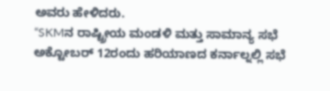ಅವರು ಹೇಳಿದರು.
“SKMನ ರಾಷ್ಟ್ರೀಯ ಮಂಡಳಿ ಮತ್ತು ಸಾಮಾನ್ಯ ಸಭೆ ಅಕ್ಟೋಬರ್ 12ರಂದು ಹರಿಯಾಣದ ಕರ್ನಾಲ್ನಲ್ಲಿ ಸಭೆ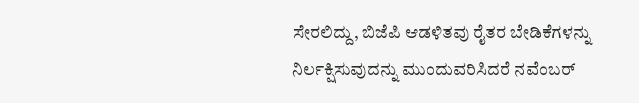ಸೇರಲಿದ್ದು, ಬಿಜೆಪಿ ಆಡಳಿತವು ರೈತರ ಬೇಡಿಕೆಗಳನ್ನು ನಿರ್ಲಕ್ಷಿಸುವುದನ್ನು ಮುಂದುವರಿಸಿದರೆ ನವೆಂಬರ್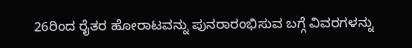26ರಿಂದ ರೈತರ ಹೋರಾಟವನ್ನು ಪುನರಾರಂಭಿಸುವ ಬಗ್ಗೆ ವಿವರಗಳನ್ನು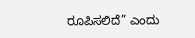ರೂಪಿಸಲಿದೆ” ಎಂದು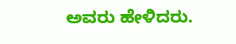ಅವರು ಹೇಳಿದರು.